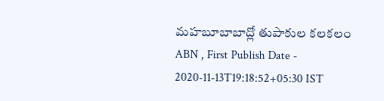మహబూబాబాద్లో తుపాకుల కలకలం
ABN , First Publish Date - 2020-11-13T19:18:52+05:30 IST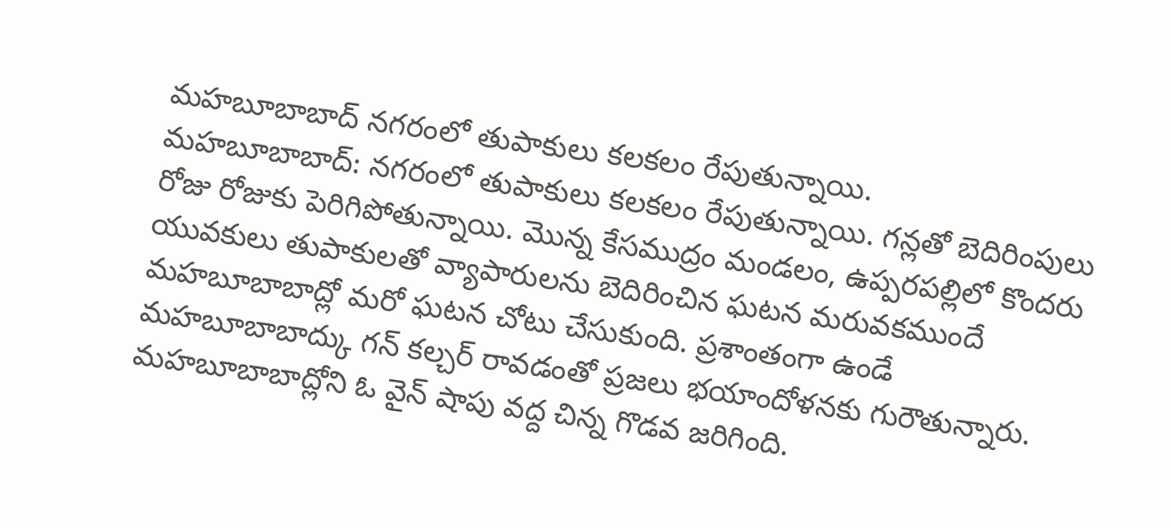మహబూబాబాద్ నగరంలో తుపాకులు కలకలం రేపుతున్నాయి.
మహబూబాబాద్: నగరంలో తుపాకులు కలకలం రేపుతున్నాయి. గన్లతో బెదిరింపులు రోజు రోజుకు పెరిగిపోతున్నాయి. మొన్న కేసముద్రం మండలం, ఉప్పరపల్లిలో కొందరు యువకులు తుపాకులతో వ్యాపారులను బెదిరించిన ఘటన మరువకముందే మహబూబాబాద్లో మరో ఘటన చోటు చేసుకుంది. ప్రశాంతంగా ఉండే మహబూబాబాద్కు గన్ కల్చర్ రావడంతో ప్రజలు భయాందోళనకు గురౌతున్నారు.
మహబూబాబాద్లోని ఓ వైన్ షాపు వద్ద చిన్న గొడవ జరిగింది.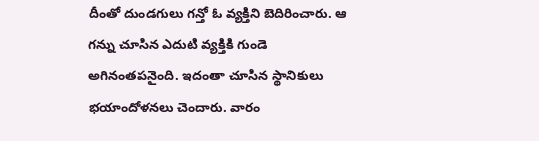దీంతో దుండగులు గన్తో ఓ వ్యక్తిని బెదిరించారు. ఆ గన్ను చూసిన ఎదుటి వ్యక్తికి గుండె అగినంతపనైంది. ఇదంతా చూసిన స్థానికులు భయాందోళనలు చెందారు. వారం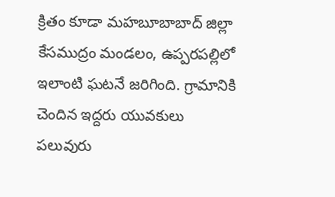క్రితం కూడా మహబూబాబాద్ జిల్లా కేసముద్రం మండలం, ఉప్పరపల్లిలో ఇలాంటి ఘటనే జరిగింది. గ్రామానికి చెందిన ఇద్దరు యువకులు పలువురు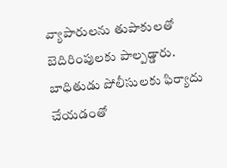వ్యాపారులను తుపాకులతో బెదిరింపులకు పాల్పడ్డారు. బాధితుడు పోలీసులకు ఫిర్యాదు చేయడంతో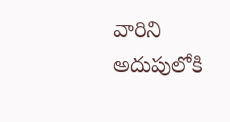వారిని అదుపులోకి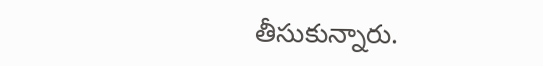తీసుకున్నారు.